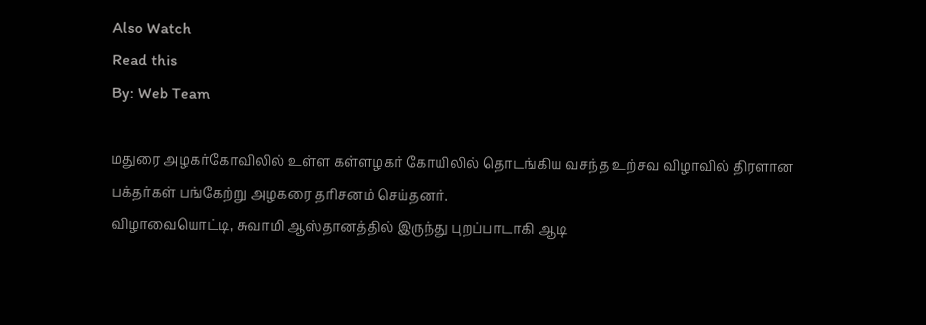Also Watch
Read this
By: Web Team

மதுரை அழகர்கோவிலில் உள்ள கள்ளழகர் கோயிலில் தொடங்கிய வசந்த உற்சவ விழாவில் திரளான பக்தர்கள் பங்கேற்று அழகரை தரிசனம் செய்தனர்.
விழாவையொட்டி, சுவாமி ஆஸ்தானத்தில் இருந்து புறப்பாடாகி ஆடி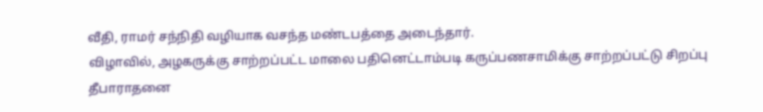வீதி, ராமர் சந்நிதி வழியாக வசந்த மண்டபத்தை அடைந்தார்.
விழாவில், அழகருக்கு சாற்றப்பட்ட மாலை பதினெட்டாம்படி கருப்பணசாமிக்கு சாற்றப்பட்டு சிறப்பு தீபாராதனை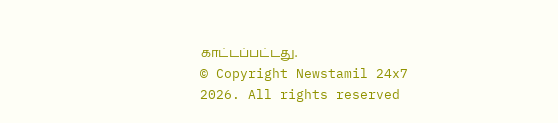காட்டப்பட்டது.
© Copyright Newstamil 24x7 2026. All rights reserved